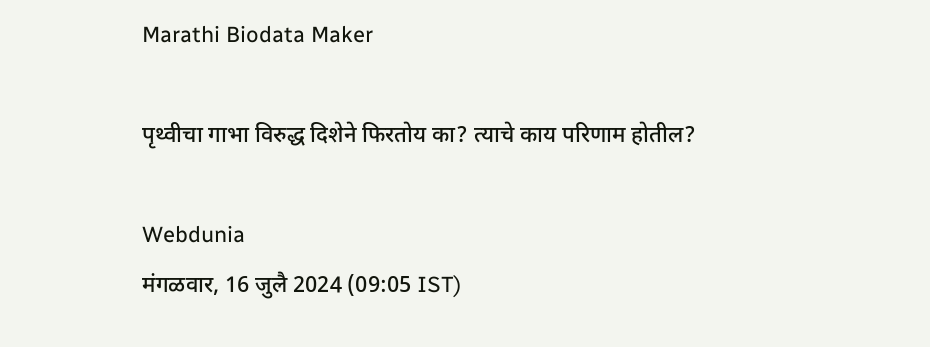Marathi Biodata Maker

पृथ्वीचा गाभा विरुद्ध दिशेने फिरतोय का? त्याचे काय परिणाम होतील?

Webdunia
मंगळवार, 16 जुलै 2024 (09:05 IST)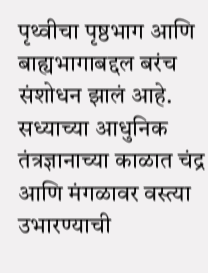पृथ्वीचा पृष्ठभाग आणि बाह्यभागाबद्दल बरंच संशोधन झालं आहे. सध्याच्या आधुनिक तंत्रज्ञानाच्या काळात चंद्र आणि मंगळावर वस्त्या उभारण्याची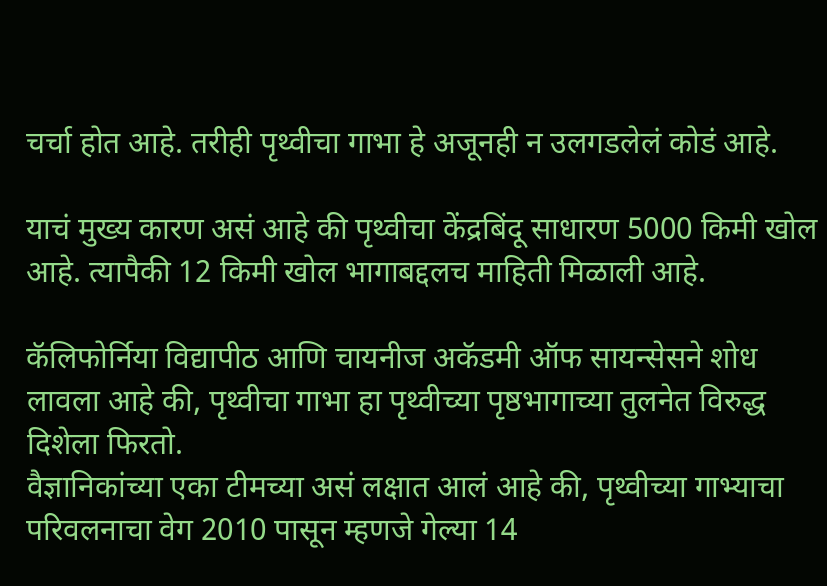चर्चा होत आहे. तरीही पृथ्वीचा गाभा हे अजूनही न उलगडलेलं कोडं आहे.

याचं मुख्य कारण असं आहे की पृथ्वीचा केंद्रबिंदू साधारण 5000 किमी खोल आहे. त्यापैकी 12 किमी खोल भागाबद्दलच माहिती मिळाली आहे.

कॅलिफोर्निया विद्यापीठ आणि चायनीज अकॅडमी ऑफ सायन्सेसने शोध लावला आहे की, पृथ्वीचा गाभा हा पृथ्वीच्या पृष्ठभागाच्या तुलनेत विरुद्ध दिशेला फिरतो.
वैज्ञानिकांच्या एका टीमच्या असं लक्षात आलं आहे की, पृथ्वीच्या गाभ्याचा परिवलनाचा वेग 2010 पासून म्हणजे गेल्या 14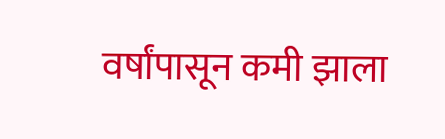वर्षांपासून कमी झाला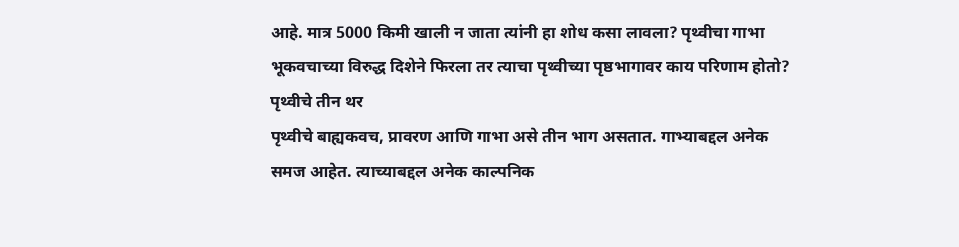आहे. मात्र 5000 किमी खाली न जाता त्यांनी हा शोध कसा लावला? पृथ्वीचा गाभा भूकवचाच्या विरुद्ध दिशेने फिरला तर त्याचा पृथ्वीच्या पृष्ठभागावर काय परिणाम होतो?
पृथ्वीचे तीन थर
पृथ्वीचे बाह्यकवच, प्रावरण आणि गाभा असे तीन भाग असतात. गाभ्याबद्दल अनेक समज आहेत. त्याच्याबद्दल अनेक काल्पनिक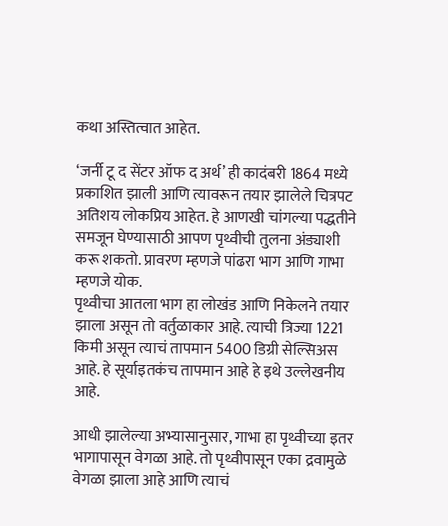कथा अस्तित्वात आहेत.

‘जर्नी टू द सेंटर ऑफ द अर्थ’ ही कादंबरी 1864 मध्ये प्रकाशित झाली आणि त्यावरून तयार झालेले चित्रपट अतिशय लोकप्रिय आहेत. हे आणखी चांगल्या पद्धतीने समजून घेण्यासाठी आपण पृथ्वीची तुलना अंड्याशी करू शकतो. प्रावरण म्हणजे पांढरा भाग आणि गाभा म्हणजे योक.
पृथ्वीचा आतला भाग हा लोखंड आणि निकेलने तयार झाला असून तो वर्तुळाकार आहे. त्याची त्रिज्या 1221 किमी असून त्याचं तापमान 5400 डिग्री सेल्सिअस आहे. हे सूर्याइतकंच तापमान आहे हे इथे उल्लेखनीय आहे.

आधी झालेल्या अभ्यासानुसार, गाभा हा पृथ्वीच्या इतर भागापासून वेगळा आहे. तो पृथ्वीपासून एका द्रवामुळे वेगळा झाला आहे आणि त्याचं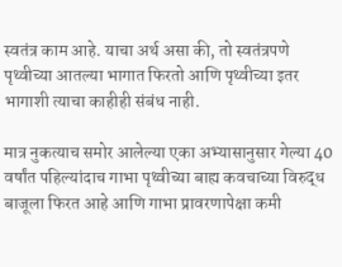स्वतंत्र काम आहे. याचा अर्थ असा की, तो स्वतंत्रपणे पृथ्वीच्या आतल्या भागात फिरतो आणि पृथ्वीच्या इतर भागाशी त्याचा काहीही संबंध नाही.

मात्र नुकत्याच समोर आलेल्या एका अभ्यासानुसार गेल्या 40 वर्षांत पहिल्यांदाच गाभा पृथ्वीच्या बाह्य कवचाच्या विरुद्ध बाजूला फिरत आहे आणि गाभा प्रावरणापेक्षा कमी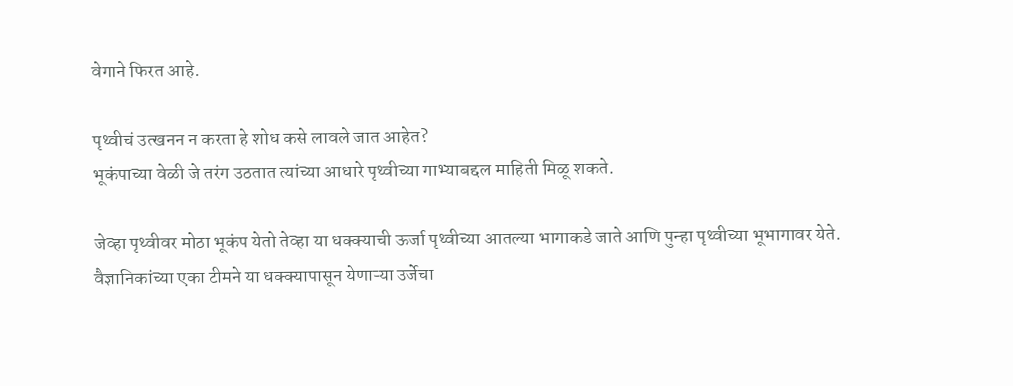वेगाने फिरत आहे.

पृथ्वीचं उत्खनन न करता हे शोध कसे लावले जात आहेत?
भूकंपाच्या वेळी जे तरंग उठतात त्यांच्या आधारे पृथ्वीच्या गाभ्याबद्दल माहिती मिळू शकते.

जेव्हा पृथ्वीवर मोठा भूकंप येतो तेव्हा या धक्क्याची ऊर्जा पृथ्वीच्या आतल्या भागाकडे जाते आणि पुन्हा पृथ्वीच्या भूभागावर येते.
वैज्ञानिकांच्या एका टीमने या धक्क्यापासून येणाऱ्या उर्जेचा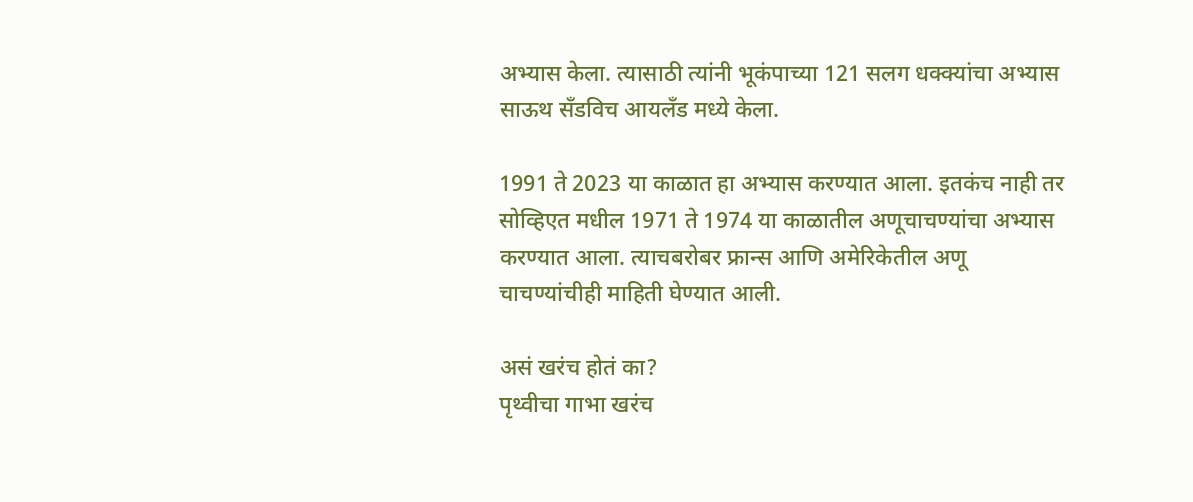अभ्यास केला. त्यासाठी त्यांनी भूकंपाच्या 121 सलग धक्क्यांचा अभ्यास साऊथ सँडविच आयलँड मध्ये केला.

1991 ते 2023 या काळात हा अभ्यास करण्यात आला. इतकंच नाही तर सोव्हिएत मधील 1971 ते 1974 या काळातील अणूचाचण्यांचा अभ्यास करण्यात आला. त्याचबरोबर फ्रान्स आणि अमेरिकेतील अणू चाचण्यांचीही माहिती घेण्यात आली.

असं खरंच होतं का?
पृथ्वीचा गाभा खरंच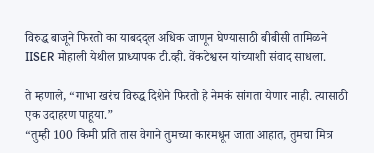विरुद्ध बाजूने फिरतो का याबदद्ल अधिक जाणून घेण्यासाठी बीबीसी तामिळने IISER मोहाली येथील प्राध्यापक टी.व्ही. वेंकटेश्वरन यांच्याशी संवाद साधला.

ते म्हणाले, “गाभा खरंच विरुद्ध दिशेने फिरतो हे नेमकं सांगता येणार नाही. त्यासाठी एक उदाहरण पाहूया.”
“तुम्ही 100 किमी प्रति तास वेगाने तुमच्या कारमधून जाता आहात, तुमचा मित्र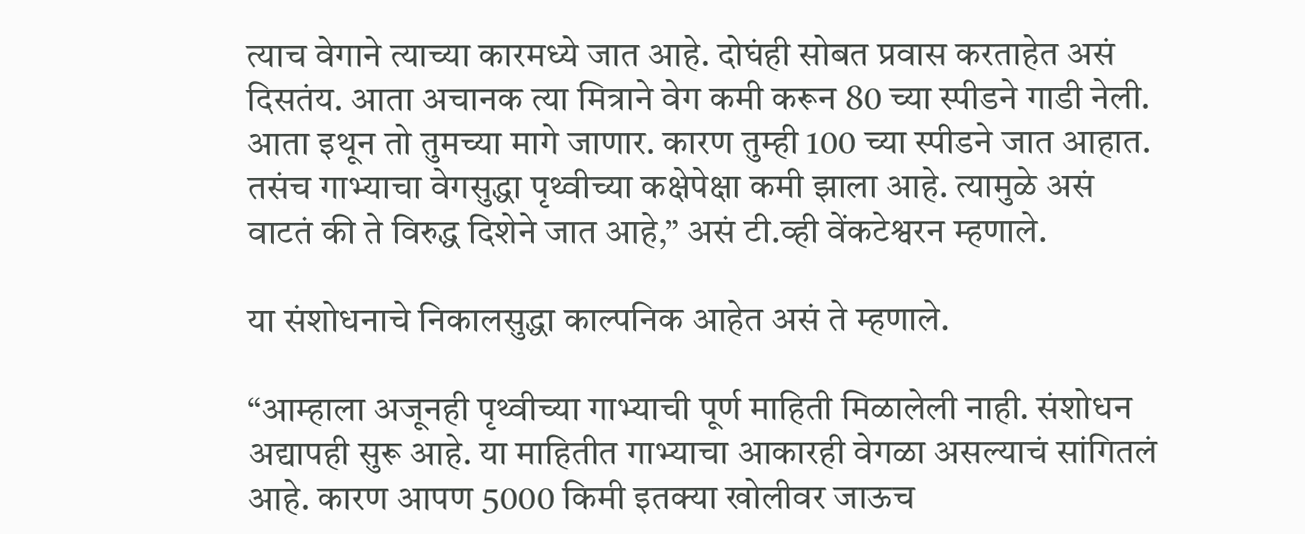त्याच वेगाने त्याच्या कारमध्ये जात आहे. दोघंही सोबत प्रवास करताहेत असं दिसतंय. आता अचानक त्या मित्राने वेग कमी करून 80 च्या स्पीडने गाडी नेली. आता इथून तो तुमच्या मागे जाणार. कारण तुम्ही 100 च्या स्पीडने जात आहात. तसंच गाभ्याचा वेगसुद्धा पृथ्वीच्या कक्षेपेक्षा कमी झाला आहे. त्यामुळे असं वाटतं की ते विरुद्ध दिशेने जात आहे,” असं टी.व्ही वेंकटेश्वरन म्हणाले.

या संशोधनाचे निकालसुद्धा काल्पनिक आहेत असं ते म्हणाले.

“आम्हाला अजूनही पृथ्वीच्या गाभ्याची पूर्ण माहिती मिळालेली नाही. संशोधन अद्यापही सुरू आहे. या माहितीत गाभ्याचा आकारही वेगळा असल्याचं सांगितलं आहे. कारण आपण 5000 किमी इतक्या खोलीवर जाऊच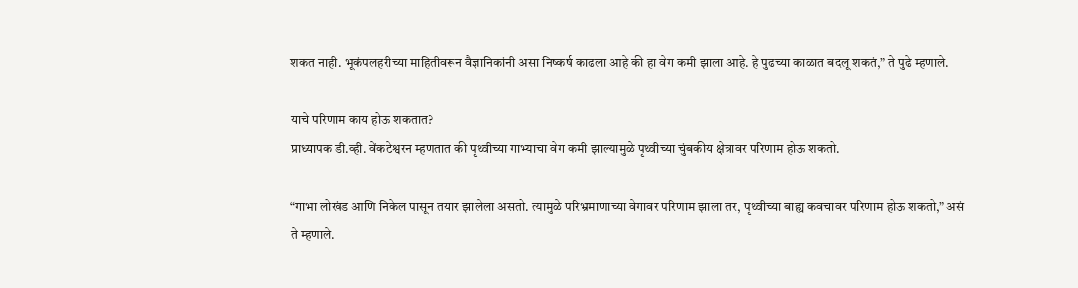शकत नाही. भूकंपलहरीच्या माहितीवरून वैज्ञानिकांनी असा निष्कर्ष काढला आहे की हा वेग कमी झाला आहे. हे पुढच्या काळात बदलू शकतं,” ते पुढे म्हणाले.

याचे परिणाम काय होऊ शकतात?
प्राध्यापक डी.व्ही. वेंकटेश्वरन म्हणतात की पृथ्वीच्या गाभ्याचा वेग कमी झाल्यामुळे पृथ्वीच्या चुंबकीय क्षेत्रावर परिणाम होऊ शकतो.

“गाभा लोखंड आणि निकेल पासून तयार झालेला असतो. त्यामुळे परिभ्रमाणाच्या वेगावर परिणाम झाला तर, पृथ्वीच्या बाह्य कवचावर परिणाम होऊ शकतो,” असं ते म्हणाले.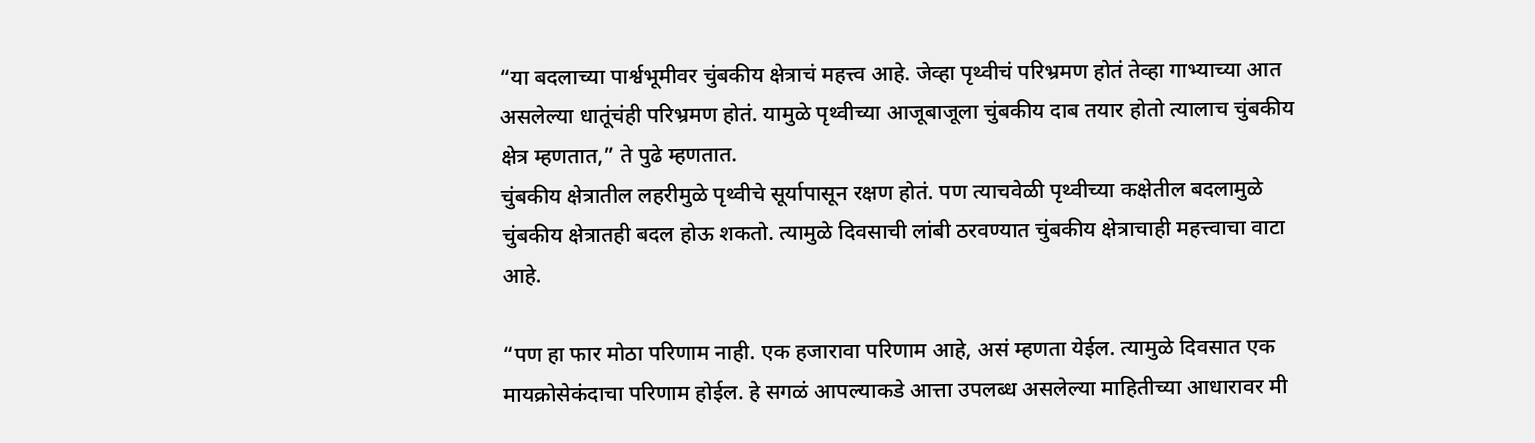“या बदलाच्या पार्श्वभूमीवर चुंबकीय क्षेत्राचं महत्त्व आहे. जेव्हा पृथ्वीचं परिभ्रमण होतं तेव्हा गाभ्याच्या आत असलेल्या धातूंचंही परिभ्रमण होतं. यामुळे पृथ्वीच्या आजूबाजूला चुंबकीय दाब तयार होतो त्यालाच चुंबकीय क्षेत्र म्हणतात,” ते पुढे म्हणतात.
चुंबकीय क्षेत्रातील लहरीमुळे पृथ्वीचे सूर्यापासून रक्षण होतं. पण त्याचवेळी पृथ्वीच्या कक्षेतील बदलामुळे चुंबकीय क्षेत्रातही बदल होऊ शकतो. त्यामुळे दिवसाची लांबी ठरवण्यात चुंबकीय क्षेत्राचाही महत्त्वाचा वाटा आहे.

“पण हा फार मोठा परिणाम नाही. एक हजारावा परिणाम आहे, असं म्हणता येईल. त्यामुळे दिवसात एक मायक्रोसेकंदाचा परिणाम होईल. हे सगळं आपल्याकडे आत्ता उपलब्ध असलेल्या माहितीच्या आधारावर मी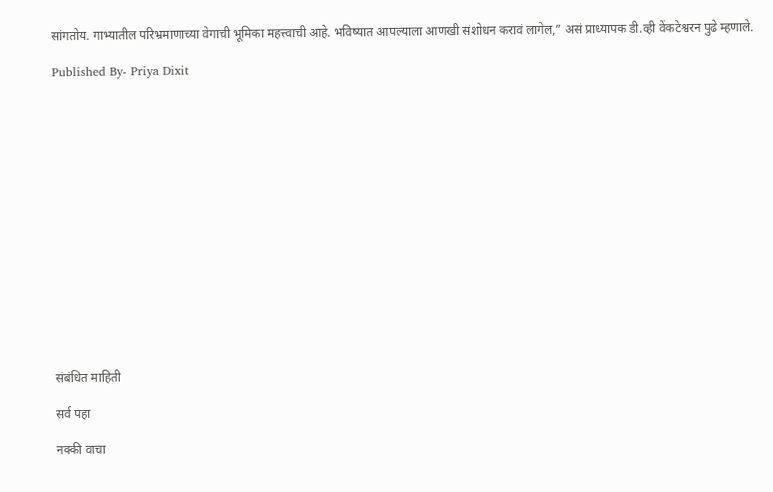सांगतोय. गाभ्यातील परिभ्रमाणाच्या वेगाची भूमिका महत्त्वाची आहे. भविष्यात आपल्याला आणखी संशोधन करावं लागेल,” असं प्राध्यापक डी.व्ही वेंकटेश्वरन पुढे म्हणाले.

Published By- Priya Dixit
















संबंधित माहिती

सर्व पहा

नक्की वाचा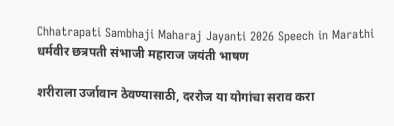Chhatrapati Sambhaji Maharaj Jayanti 2026 Speech in Marathi धर्मवीर छत्रपती संभाजी महाराज जयंती भाषण

शरीराला उर्जावान ठेवण्यासाठी, दररोज या योगांचा सराव करा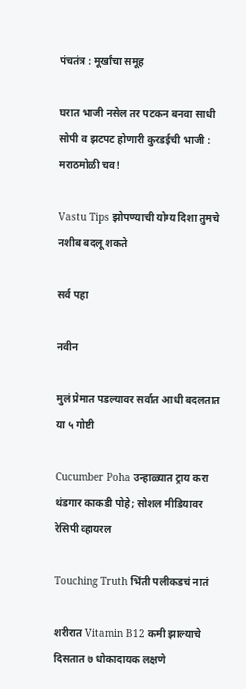पंचतंत्र : मूर्खांचा समूह

घरात भाजी नसेल तर पटकन बनवा साधी सोपी व झटपट होणारी कुरडईची भाजी : मराठमोळी चव!

Vastu Tips झोपण्याची योग्य दिशा तुमचे नशीब बदलू शकते

सर्व पहा

नवीन

मुलं प्रेमात पडल्यावर सर्वात आधी बदलतात या ५ गोष्टी

Cucumber Poha उन्हाळ्यात ट्राय करा थंडगार काकडी पोहे; सोशल मीडियावर रेसिपी व्हायरल

Touching Truth भिंती पलीकडचं नातं

शरीरात Vitamin B12 कमी झाल्याचे दिसतात ७ धोकादायक लक्षणे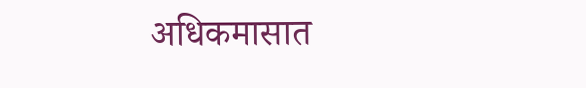अधिकमासात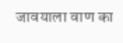जावयाला वाण का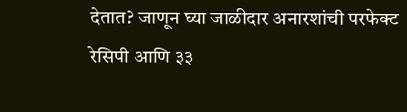देतात? जाणून घ्या जाळीदार अनारशांची परफेक्ट रेसिपी आणि ३३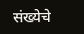संख्येचे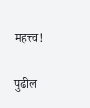महत्त्व!

पुढील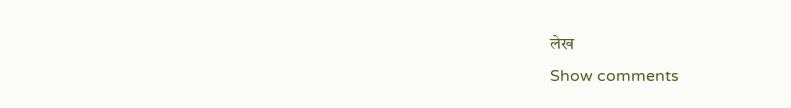लेख
Show comments